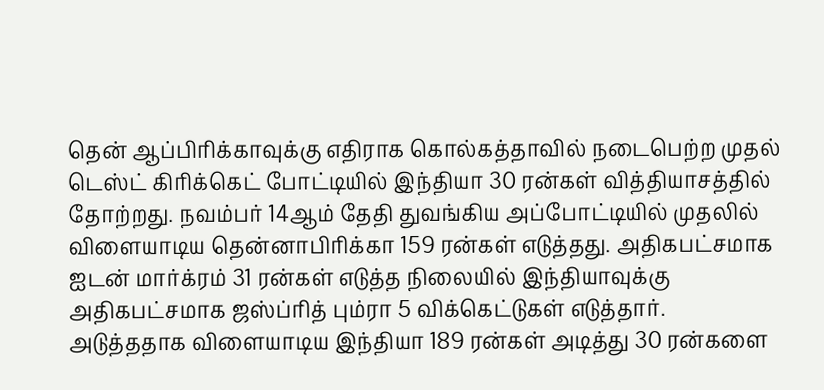தென் ஆப்பிரிக்காவுக்கு எதிராக கொல்கத்தாவில் நடைபெற்ற முதல் டெஸ்ட் கிரிக்கெட் போட்டியில் இந்தியா 30 ரன்கள் வித்தியாசத்தில் தோற்றது. நவம்பர் 14ஆம் தேதி துவங்கிய அப்போட்டியில் முதலில் விளையாடிய தென்னாபிரிக்கா 159 ரன்கள் எடுத்தது. அதிகபட்சமாக ஐடன் மார்க்ரம் 31 ரன்கள் எடுத்த நிலையில் இந்தியாவுக்கு அதிகபட்சமாக ஜஸ்ப்ரித் பும்ரா 5 விக்கெட்டுகள் எடுத்தார்.
அடுத்ததாக விளையாடிய இந்தியா 189 ரன்கள் அடித்து 30 ரன்களை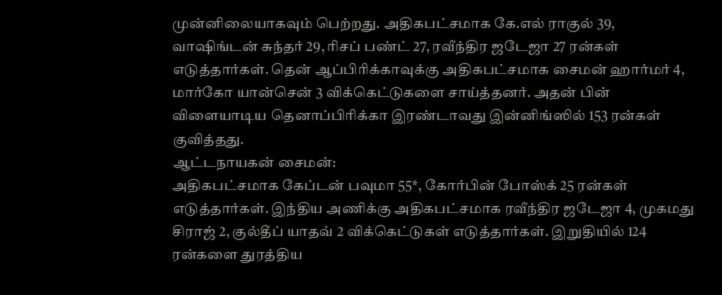முன்னிலையாகவும் பெற்றது. அதிகபட்சமாக கே.எல் ராகுல் 39, வாஷிங்டன் சுந்தர் 29, ரிசப் பண்ட் 27, ரவீந்திர ஜடேஜா 27 ரன்கள் எடுத்தார்கள். தென் ஆப்பிரிக்காவுக்கு அதிகபட்சமாக சைமன் ஹார்மர் 4, மார்கோ யான்சென் 3 விக்கெட்டுகளை சாய்த்தனர். அதன் பின் விளையாடிய தெனாப்பிரிக்கா இரண்டாவது இன்னிங்ஸில் 153 ரன்கள் குவித்தது.
ஆட்டநாயகன் சைமன்:
அதிகபட்சமாக கேப்டன் பவுமா 55*, கோர்பின் போஸ்க் 25 ரன்கள் எடுத்தார்கள். இந்திய அணிக்கு அதிகபட்சமாக ரவீந்திர ஜடேஜா 4, முகமது சிராஜ் 2, குல்தீப் யாதவ் 2 விக்கெட்டுகள் எடுத்தார்கள். இறுதியில் 124 ரன்களை துரத்திய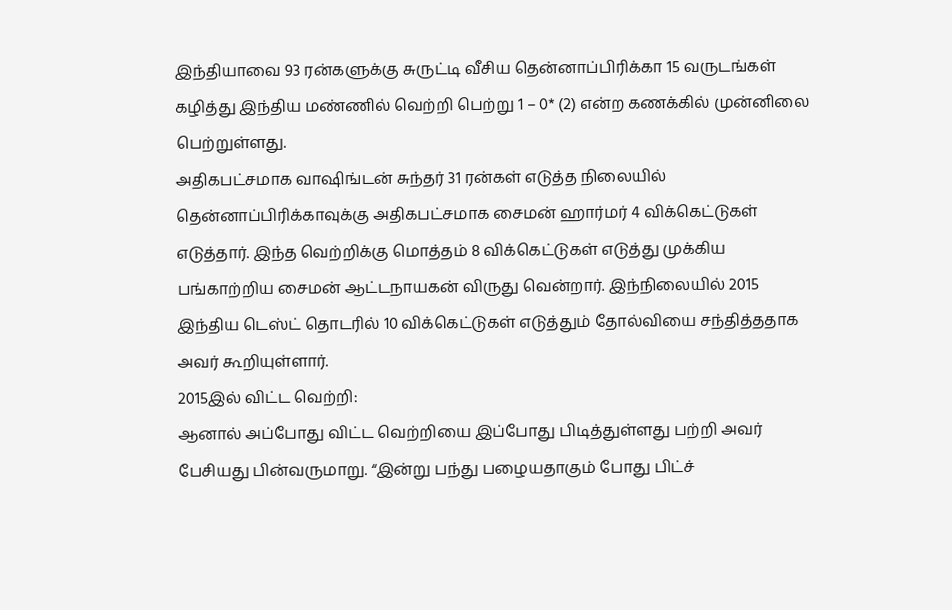இந்தியாவை 93 ரன்களுக்கு சுருட்டி வீசிய தென்னாப்பிரிக்கா 15 வருடங்கள் கழித்து இந்திய மண்ணில் வெற்றி பெற்று 1 – 0* (2) என்ற கணக்கில் முன்னிலை பெற்றுள்ளது.
அதிகபட்சமாக வாஷிங்டன் சுந்தர் 31 ரன்கள் எடுத்த நிலையில் தென்னாப்பிரிக்காவுக்கு அதிகபட்சமாக சைமன் ஹார்மர் 4 விக்கெட்டுகள் எடுத்தார். இந்த வெற்றிக்கு மொத்தம் 8 விக்கெட்டுகள் எடுத்து முக்கிய பங்காற்றிய சைமன் ஆட்டநாயகன் விருது வென்றார். இந்நிலையில் 2015 இந்திய டெஸ்ட் தொடரில் 10 விக்கெட்டுகள் எடுத்தும் தோல்வியை சந்தித்ததாக அவர் கூறியுள்ளார்.
2015இல் விட்ட வெற்றி:
ஆனால் அப்போது விட்ட வெற்றியை இப்போது பிடித்துள்ளது பற்றி அவர் பேசியது பின்வருமாறு. “இன்று பந்து பழையதாகும் போது பிட்ச்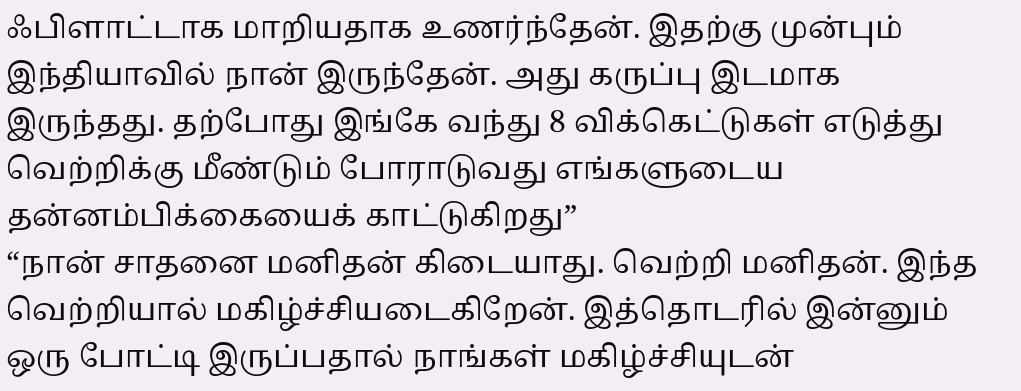ஃபிளாட்டாக மாறியதாக உணர்ந்தேன். இதற்கு முன்பும் இந்தியாவில் நான் இருந்தேன். அது கருப்பு இடமாக இருந்தது. தற்போது இங்கே வந்து 8 விக்கெட்டுகள் எடுத்து வெற்றிக்கு மீண்டும் போராடுவது எங்களுடைய தன்னம்பிக்கையைக் காட்டுகிறது”
“நான் சாதனை மனிதன் கிடையாது. வெற்றி மனிதன். இந்த வெற்றியால் மகிழ்ச்சியடைகிறேன். இத்தொடரில் இன்னும் ஒரு போட்டி இருப்பதால் நாங்கள் மகிழ்ச்சியுடன்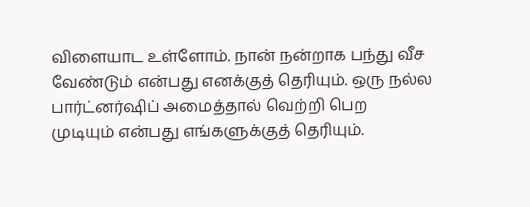விளையாட உள்ளோம். நான் நன்றாக பந்து வீச வேண்டும் என்பது எனக்குத் தெரியும். ஒரு நல்ல பார்ட்னர்ஷிப் அமைத்தால் வெற்றி பெற முடியும் என்பது எங்களுக்குத் தெரியும்.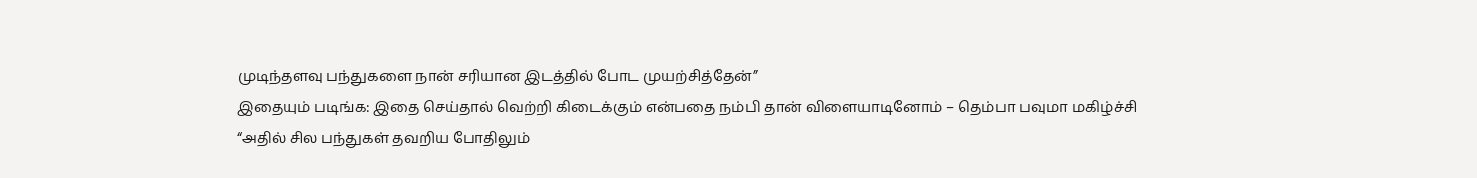முடிந்தளவு பந்துகளை நான் சரியான இடத்தில் போட முயற்சித்தேன்”
இதையும் படிங்க: இதை செய்தால் வெற்றி கிடைக்கும் என்பதை நம்பி தான் விளையாடினோம் – தெம்பா பவுமா மகிழ்ச்சி
“அதில் சில பந்துகள் தவறிய போதிலும்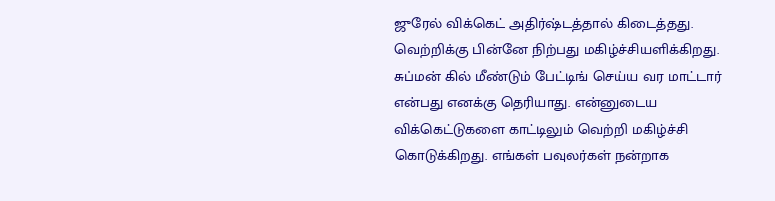ஜுரேல் விக்கெட் அதிர்ஷ்டத்தால் கிடைத்தது. வெற்றிக்கு பின்னே நிற்பது மகிழ்ச்சியளிக்கிறது. சுப்மன் கில் மீண்டும் பேட்டிங் செய்ய வர மாட்டார் என்பது எனக்கு தெரியாது. என்னுடைய விக்கெட்டுகளை காட்டிலும் வெற்றி மகிழ்ச்சி கொடுக்கிறது. எங்கள் பவுலர்கள் நன்றாக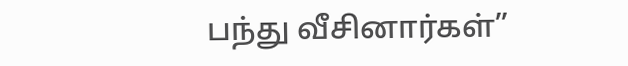பந்து வீசினார்கள்”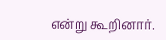என்று கூறினார்.